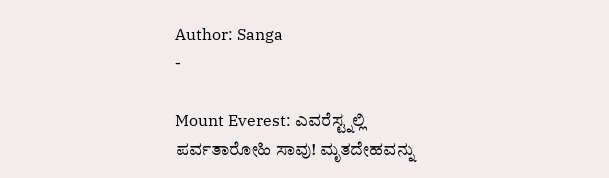Author: Sanga
-

Mount Everest: ಎವರೆಸ್ಟ್ನಲ್ಲಿ ಪರ್ವತಾರೋಹಿ ಸಾವು! ಮೃತದೇಹವನ್ನು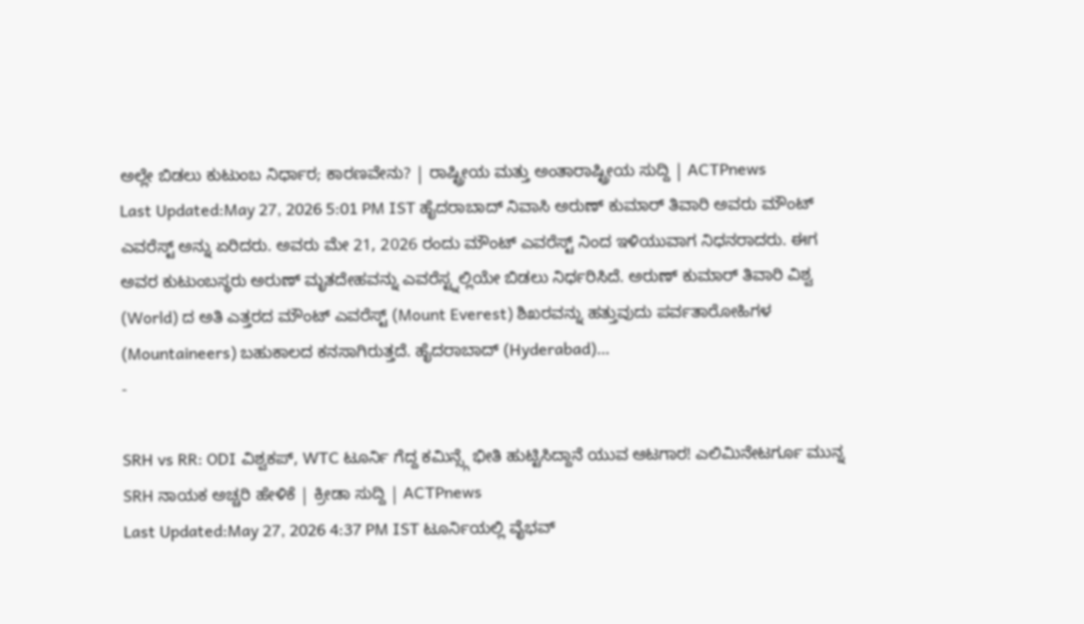ಅಲ್ಲೇ ಬಿಡಲು ಕುಟುಂಬ ನಿರ್ಧಾರ; ಕಾರಣವೇನು? | ರಾಷ್ಟ್ರೀಯ ಮತ್ತು ಅಂತಾರಾಷ್ಟ್ರೀಯ ಸುದ್ದಿ | ACTPnews
Last Updated:May 27, 2026 5:01 PM IST ಹೈದರಾಬಾದ್ ನಿವಾಸಿ ಅರುಣ್ ಕುಮಾರ್ ತಿವಾರಿ ಅವರು ಮೌಂಟ್ ಎವರೆಸ್ಟ್ ಅನ್ನು ಏರಿದರು. ಅವರು ಮೇ 21, 2026 ರಂದು ಮೌಂಟ್ ಎವರೆಸ್ಟ್ ನಿಂದ ಇಳಿಯುವಾಗ ನಿಧನರಾದರು. ಈಗ ಅವರ ಕುಟುಂಬಸ್ಥರು ಅರುಣ್ ಮೃತದೇಹವನ್ನು ಎವರೆಸ್ಟ್ನಲ್ಲಿಯೇ ಬಿಡಲು ನಿರ್ಧರಿಸಿದೆ. ಅರುಣ್ ಕುಮಾರ್ ತಿವಾರಿ ವಿಶ್ವ (World) ದ ಅತಿ ಎತ್ತರದ ಮೌಂಟ್ ಎವರೆಸ್ಟ್ (Mount Everest) ಶಿಖರವನ್ನು ಹತ್ತುವುದು ಪರ್ವತಾರೋಹಿಗಳ (Mountaineers) ಬಹುಕಾಲದ ಕನಸಾಗಿರುತ್ತದೆ. ಹೈದರಾಬಾದ್ (Hyderabad)…
-

SRH vs RR: ODI ವಿಶ್ವಕಪ್, WTC ಟೂರ್ನಿ ಗೆದ್ದ ಕಮಿನ್ಸ್ಗೆ ಭೀತಿ ಹುಟ್ಟಿಸಿದ್ದಾನೆ ಯುವ ಆಟಗಾರ! ಎಲಿಮಿನೇಟರ್ಗೂ ಮುನ್ನ SRH ನಾಯಕ ಅಚ್ಚರಿ ಹೇಳಿಕೆ | ಕ್ರೀಡಾ ಸುದ್ದಿ | ACTPnews
Last Updated:May 27, 2026 4:37 PM IST ಟೂರ್ನಿಯಲ್ಲಿ ವೈಭವ್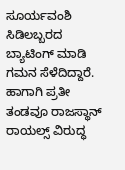ಸೂರ್ಯವಂಶಿ ಸಿಡಿಲಬ್ಬರದ ಬ್ಯಾಟಿಂಗ್ ಮಾಡಿ ಗಮನ ಸೆಳೆದಿದ್ದಾರೆ. ಹಾಗಾಗಿ ಪ್ರತೀ ತಂಡವೂ ರಾಜಸ್ಥಾನ್ ರಾಯಲ್ಸ್ ವಿರುದ್ಧ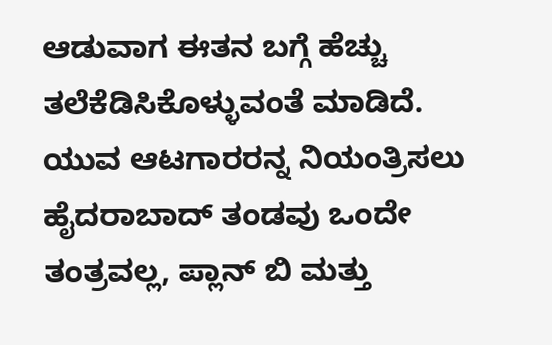ಆಡುವಾಗ ಈತನ ಬಗ್ಗೆ ಹೆಚ್ಚು ತಲೆಕೆಡಿಸಿಕೊಳ್ಳುವಂತೆ ಮಾಡಿದೆ. ಯುವ ಆಟಗಾರರನ್ನ ನಿಯಂತ್ರಿಸಲು ಹೈದರಾಬಾದ್ ತಂಡವು ಒಂದೇ ತಂತ್ರವಲ್ಲ, ಪ್ಲಾನ್ ಬಿ ಮತ್ತು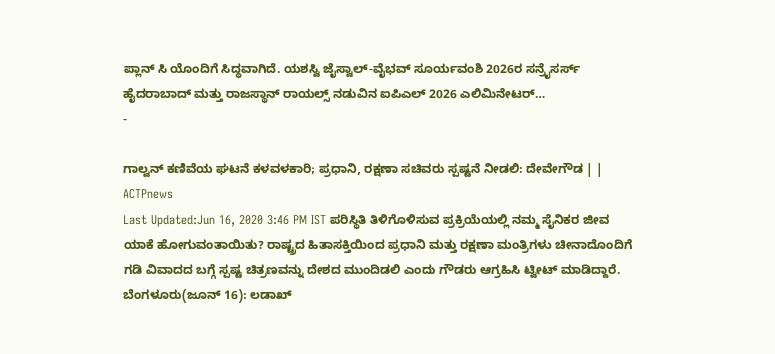ಪ್ಲಾನ್ ಸಿ ಯೊಂದಿಗೆ ಸಿದ್ಧವಾಗಿದೆ. ಯಶಸ್ವಿ ಜೈಸ್ವಾಲ್-ವೈಭವ್ ಸೂರ್ಯವಂಶಿ 2026ರ ಸನ್ರೈಸರ್ಸ್ ಹೈದರಾಬಾದ್ ಮತ್ತು ರಾಜಸ್ಥಾನ್ ರಾಯಲ್ಸ್ ನಡುವಿನ ಐಪಿಎಲ್ 2026 ಎಲಿಮಿನೇಟರ್…
-

ಗಾಲ್ವನ್ ಕಣಿವೆಯ ಘಟನೆ ಕಳವಳಕಾರಿ; ಪ್ರಧಾನಿ, ರಕ್ಷಣಾ ಸಚಿವರು ಸ್ಪಷ್ಟನೆ ನೀಡಲಿ: ದೇವೇಗೌಡ | | ACTPnews
Last Updated:Jun 16, 2020 3:46 PM IST ಪರಿಸ್ಥಿತಿ ತಿಳಿಗೊಳಿಸುವ ಪ್ರಕ್ರಿಯೆಯಲ್ಲಿ ನಮ್ಮ ಸೈನಿಕರ ಜೀವ ಯಾಕೆ ಹೋಗುವಂತಾಯಿತು? ರಾಷ್ಟ್ರದ ಹಿತಾಸಕ್ತಿಯಿಂದ ಪ್ರಧಾನಿ ಮತ್ತು ರಕ್ಷಣಾ ಮಂತ್ರಿಗಳು ಚೀನಾದೊಂದಿಗೆ ಗಡಿ ವಿವಾದದ ಬಗ್ಗೆ ಸ್ಪಷ್ಟ ಚಿತ್ರಣವನ್ನು ದೇಶದ ಮುಂದಿಡಲಿ ಎಂದು ಗೌಡರು ಆಗ್ರಹಿಸಿ ಟ್ವೀಟ್ ಮಾಡಿದ್ದಾರೆ. ಬೆಂಗಳೂರು(ಜೂನ್ 16): ಲಡಾಖ್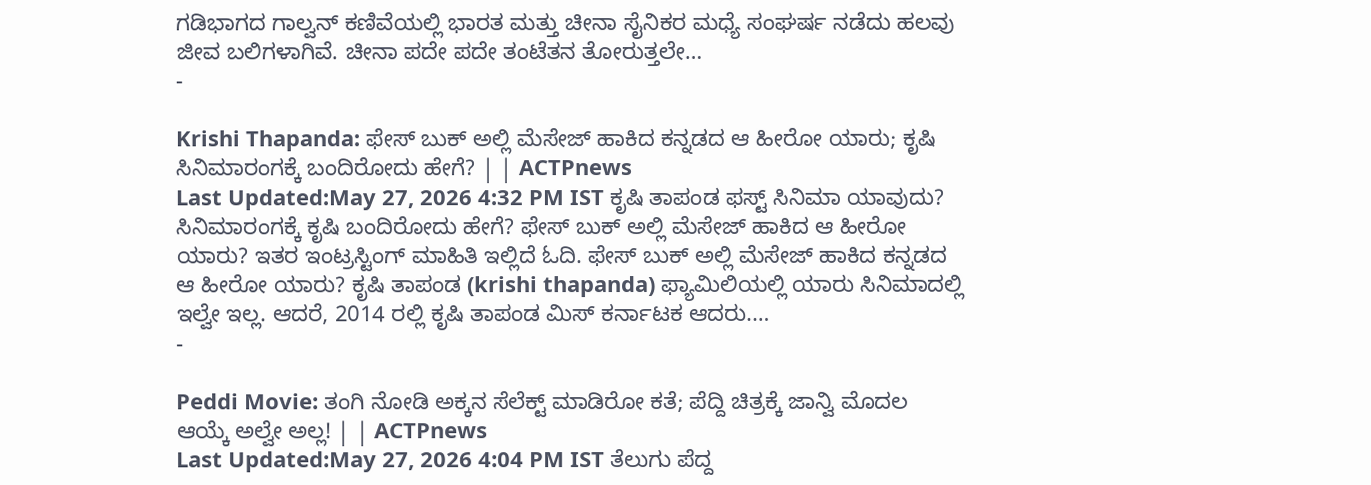ಗಡಿಭಾಗದ ಗಾಲ್ವನ್ ಕಣಿವೆಯಲ್ಲಿ ಭಾರತ ಮತ್ತು ಚೀನಾ ಸೈನಿಕರ ಮಧ್ಯೆ ಸಂಘರ್ಷ ನಡೆದು ಹಲವು ಜೀವ ಬಲಿಗಳಾಗಿವೆ. ಚೀನಾ ಪದೇ ಪದೇ ತಂಟೆತನ ತೋರುತ್ತಲೇ…
-

Krishi Thapanda: ಫೇಸ್ ಬುಕ್ ಅಲ್ಲಿ ಮೆಸೇಜ್ ಹಾಕಿದ ಕನ್ನಡದ ಆ ಹೀರೋ ಯಾರು; ಕೃಷಿ ಸಿನಿಮಾರಂಗಕ್ಕೆ ಬಂದಿರೋದು ಹೇಗೆ? | | ACTPnews
Last Updated:May 27, 2026 4:32 PM IST ಕೃಷಿ ತಾಪಂಡ ಫಸ್ಟ್ ಸಿನಿಮಾ ಯಾವುದು? ಸಿನಿಮಾರಂಗಕ್ಕೆ ಕೃಷಿ ಬಂದಿರೋದು ಹೇಗೆ? ಫೇಸ್ ಬುಕ್ ಅಲ್ಲಿ ಮೆಸೇಜ್ ಹಾಕಿದ ಆ ಹೀರೋ ಯಾರು? ಇತರ ಇಂಟ್ರಸ್ಟಿಂಗ್ ಮಾಹಿತಿ ಇಲ್ಲಿದೆ ಓದಿ. ಫೇಸ್ ಬುಕ್ ಅಲ್ಲಿ ಮೆಸೇಜ್ ಹಾಕಿದ ಕನ್ನಡದ ಆ ಹೀರೋ ಯಾರು? ಕೃಷಿ ತಾಪಂಡ (krishi thapanda) ಫ್ಯಾಮಿಲಿಯಲ್ಲಿ ಯಾರು ಸಿನಿಮಾದಲ್ಲಿ ಇಲ್ವೇ ಇಲ್ಲ. ಆದರೆ, 2014 ರಲ್ಲಿ ಕೃಷಿ ತಾಪಂಡ ಮಿಸ್ ಕರ್ನಾಟಕ ಆದರು.…
-

Peddi Movie: ತಂಗಿ ನೋಡಿ ಅಕ್ಕನ ಸೆಲೆಕ್ಟ್ ಮಾಡಿರೋ ಕತೆ; ಪೆದ್ದಿ ಚಿತ್ರಕ್ಕೆ ಜಾನ್ವಿ ಮೊದಲ ಆಯ್ಕೆ ಅಲ್ವೇ ಅಲ್ಲ! | | ACTPnews
Last Updated:May 27, 2026 4:04 PM IST ತೆಲುಗು ಪೆದ್ದ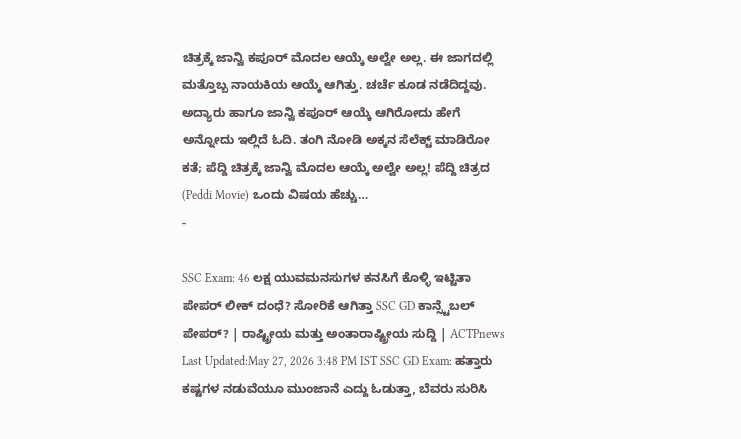ಚಿತ್ರಕ್ಕೆ ಜಾನ್ವಿ ಕಪೂರ್ ಮೊದಲ ಆಯ್ಕೆ ಅಲ್ವೇ ಅಲ್ಲ. ಈ ಜಾಗದಲ್ಲಿ ಮತ್ತೊಬ್ಬ ನಾಯಕಿಯ ಆಯ್ಕೆ ಆಗಿತ್ತು. ಚರ್ಚೆ ಕೂಡ ನಡೆದಿದ್ದವು. ಅದ್ಯಾರು ಹಾಗೂ ಜಾನ್ವಿ ಕಪೂರ್ ಆಯ್ಕೆ ಆಗಿರೋದು ಹೇಗೆ ಅನ್ನೋದು ಇಲ್ಲಿದೆ ಓದಿ. ತಂಗಿ ನೋಡಿ ಅಕ್ಕನ ಸೆಲೆಕ್ಟ್ ಮಾಡಿರೋ ಕತೆ; ಪೆದ್ದಿ ಚಿತ್ರಕ್ಕೆ ಜಾನ್ವಿ ಮೊದಲ ಆಯ್ಕೆ ಅಲ್ವೇ ಅಲ್ಲ! ಪೆದ್ದಿ ಚಿತ್ರದ (Peddi Movie) ಒಂದು ವಿಷಯ ಹೆಚ್ಚು…
-

SSC Exam: 46 ಲಕ್ಷ ಯುವಮನಸುಗಳ ಕನಸಿಗೆ ಕೊಳ್ಳಿ ಇಟ್ಟಿತಾ ಪೇಪರ್ ಲೀಕ್ ದಂಧೆ? ಸೋರಿಕೆ ಆಗಿತ್ತಾ SSC GD ಕಾನ್ಸ್ಟೆಬಲ್ ಪೇಪರ್? | ರಾಷ್ಟ್ರೀಯ ಮತ್ತು ಅಂತಾರಾಷ್ಟ್ರೀಯ ಸುದ್ದಿ | ACTPnews
Last Updated:May 27, 2026 3:48 PM IST SSC GD Exam: ಹತ್ತಾರು ಕಷ್ಟಗಳ ನಡುವೆಯೂ ಮುಂಜಾನೆ ಎದ್ದು ಓಡುತ್ತಾ, ಬೆವರು ಸುರಿಸಿ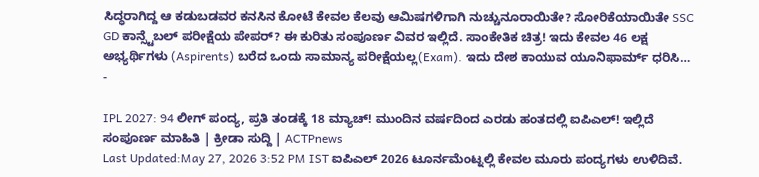ಸಿದ್ಧರಾಗಿದ್ದ ಆ ಕಡುಬಡವರ ಕನಸಿನ ಕೋಟೆ ಕೇವಲ ಕೆಲವು ಆಮಿಷಗಳಿಗಾಗಿ ನುಚ್ಚುನೂರಾಯಿತೇ? ಸೋರಿಕೆಯಾಯಿತೇ SSC GD ಕಾನ್ಸ್ಟೆಬಲ್ ಪರೀಕ್ಷೆಯ ಪೇಪರ್? ಈ ಕುರಿತು ಸಂಪೂರ್ಣ ವಿವರ ಇಲ್ಲಿದೆ. ಸಾಂಕೇತಿಕ ಚಿತ್ರ! ಇದು ಕೇವಲ 46 ಲಕ್ಷ ಅಭ್ಯರ್ಥಿಗಳು (Aspirents) ಬರೆದ ಒಂದು ಸಾಮಾನ್ಯ ಪರೀಕ್ಷೆಯಲ್ಲ(Exam). ಇದು ದೇಶ ಕಾಯುವ ಯೂನಿಫಾರ್ಮ್ ಧರಿಸಿ…
-

IPL 2027: 94 ಲೀಗ್ ಪಂದ್ಯ, ಪ್ರತಿ ತಂಡಕ್ಕೆ 18 ಮ್ಯಾಚ್! ಮುಂದಿನ ವರ್ಷದಿಂದ ಎರಡು ಹಂತದಲ್ಲಿ ಐಪಿಎಲ್! ಇಲ್ಲಿದೆ ಸಂಪೂರ್ಣ ಮಾಹಿತಿ | ಕ್ರೀಡಾ ಸುದ್ದಿ | ACTPnews
Last Updated:May 27, 2026 3:52 PM IST ಐಪಿಎಲ್ 2026 ಟೂರ್ನಮೆಂಟ್ನಲ್ಲಿ ಕೇವಲ ಮೂರು ಪಂದ್ಯಗಳು ಉಳಿದಿವೆ.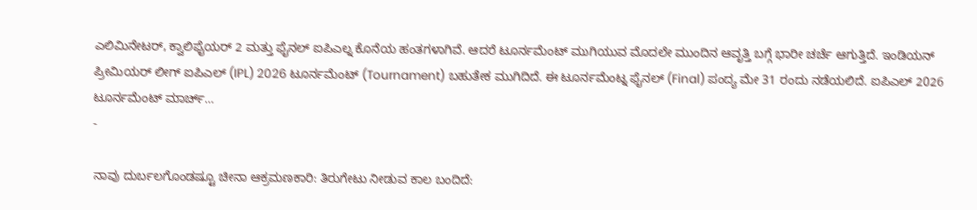ಎಲಿಮಿನೇಟರ್, ಕ್ವಾಲಿಫೈಯರ್ 2 ಮತ್ತು ಫೈನಲ್ ಐಪಿಎಲ್ನ ಕೊನೆಯ ಹಂತಗಳಾಗಿವೆ. ಆದರೆ ಟೂರ್ನಮೆಂಟ್ ಮುಗಿಯುವ ಮೊದಲೇ ಮುಂದಿನ ಆವೃತ್ತಿ ಬಗ್ಗೆ ಭಾರೀ ಚರ್ಚೆ ಆಗುತ್ತಿದೆ. ಇಂಡಿಯನ್ ಪ್ರೀಮಿಯರ್ ಲೀಗ್ ಐಪಿಎಲ್ (IPL) 2026 ಟೂರ್ನಮೆಂಟ್ (Tournament) ಬಹುತೇಕ ಮುಗಿದಿದೆ. ಈ ಟೂರ್ನಮೆಂಟ್ನ ಫೈನಲ್ (Final) ಪಂದ್ಯ ಮೇ 31 ರಂದು ನಡೆಯಲಿದೆ. ಐಪಿಎಲ್ 2026 ಟೂರ್ನಮೆಂಟ್ ಮಾರ್ಚ್…
-

ನಾವು ದುರ್ಬಲಗೊಂಡಷ್ಟೂ ಚೀನಾ ಆಕ್ರಮಣಕಾರಿ: ತಿರುಗೇಟು ನೀಡುವ ಕಾಲ ಬಂದಿದೆ: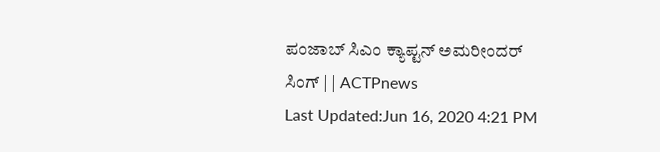ಪಂಜಾಬ್ ಸಿಎಂ ಕ್ಯಾಪ್ಟನ್ ಅಮರೀಂದರ್ ಸಿಂಗ್ | | ACTPnews
Last Updated:Jun 16, 2020 4:21 PM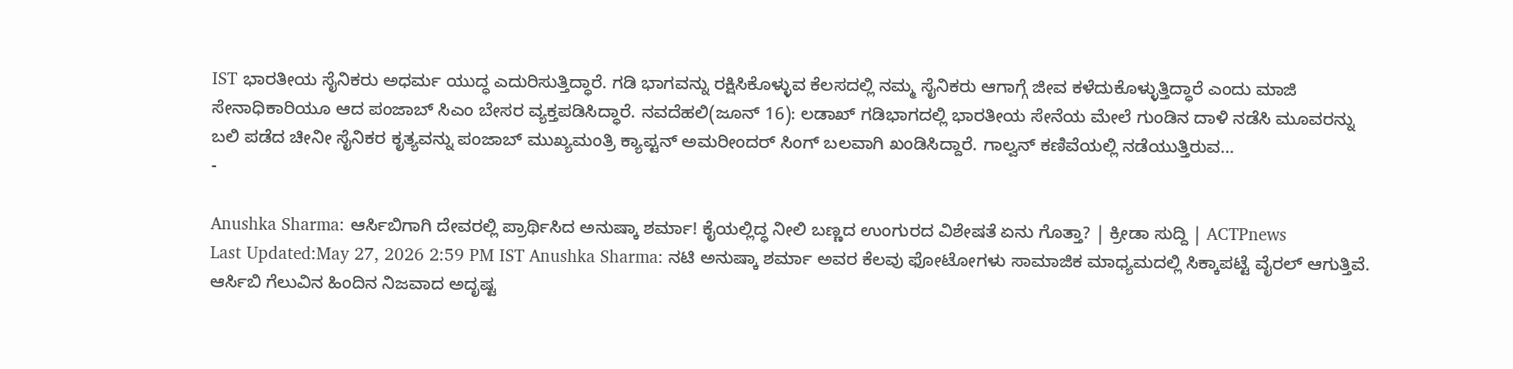IST ಭಾರತೀಯ ಸೈನಿಕರು ಅಧರ್ಮ ಯುದ್ಧ ಎದುರಿಸುತ್ತಿದ್ಧಾರೆ. ಗಡಿ ಭಾಗವನ್ನು ರಕ್ಷಿಸಿಕೊಳ್ಳುವ ಕೆಲಸದಲ್ಲಿ ನಮ್ಮ ಸೈನಿಕರು ಆಗಾಗ್ಗೆ ಜೀವ ಕಳೆದುಕೊಳ್ಳುತ್ತಿದ್ಧಾರೆ ಎಂದು ಮಾಜಿ ಸೇನಾಧಿಕಾರಿಯೂ ಆದ ಪಂಜಾಬ್ ಸಿಎಂ ಬೇಸರ ವ್ಯಕ್ತಪಡಿಸಿದ್ಧಾರೆ. ನವದೆಹಲಿ(ಜೂನ್ 16): ಲಡಾಖ್ ಗಡಿಭಾಗದಲ್ಲಿ ಭಾರತೀಯ ಸೇನೆಯ ಮೇಲೆ ಗುಂಡಿನ ದಾಳಿ ನಡೆಸಿ ಮೂವರನ್ನು ಬಲಿ ಪಡೆದ ಚೀನೀ ಸೈನಿಕರ ಕೃತ್ಯವನ್ನು ಪಂಜಾಬ್ ಮುಖ್ಯಮಂತ್ರಿ ಕ್ಯಾಪ್ಟನ್ ಅಮರೀಂದರ್ ಸಿಂಗ್ ಬಲವಾಗಿ ಖಂಡಿಸಿದ್ದಾರೆ. ಗಾಲ್ವನ್ ಕಣಿವೆಯಲ್ಲಿ ನಡೆಯುತ್ತಿರುವ…
-

Anushka Sharma: ಆರ್ಸಿಬಿಗಾಗಿ ದೇವರಲ್ಲಿ ಪ್ರಾರ್ಥಿಸಿದ ಅನುಷ್ಕಾ ಶರ್ಮಾ! ಕೈಯಲ್ಲಿದ್ಧ ನೀಲಿ ಬಣ್ಣದ ಉಂಗುರದ ವಿಶೇಷತೆ ಏನು ಗೊತ್ತಾ? | ಕ್ರೀಡಾ ಸುದ್ದಿ | ACTPnews
Last Updated:May 27, 2026 2:59 PM IST Anushka Sharma: ನಟಿ ಅನುಷ್ಕಾ ಶರ್ಮಾ ಅವರ ಕೆಲವು ಫೋಟೋಗಳು ಸಾಮಾಜಿಕ ಮಾಧ್ಯಮದಲ್ಲಿ ಸಿಕ್ಕಾಪಟ್ಟೆ ವೈರಲ್ ಆಗುತ್ತಿವೆ. ಆರ್ಸಿಬಿ ಗೆಲುವಿನ ಹಿಂದಿನ ನಿಜವಾದ ಅದೃಷ್ಟ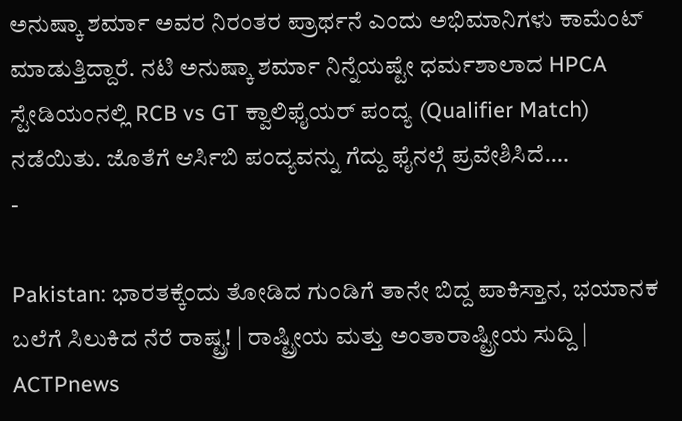ಅನುಷ್ಕಾ ಶರ್ಮಾ ಅವರ ನಿರಂತರ ಪ್ರಾರ್ಥನೆ ಎಂದು ಅಭಿಮಾನಿಗಳು ಕಾಮೆಂಟ್ ಮಾಡುತ್ತಿದ್ದಾರೆ. ನಟಿ ಅನುಷ್ಕಾ ಶರ್ಮಾ ನಿನ್ನೆಯಷ್ಟೇ ಧರ್ಮಶಾಲಾದ HPCA ಸ್ಟೇಡಿಯಂನಲ್ಲಿ RCB vs GT ಕ್ವಾಲಿಫೈಯರ್ ಪಂದ್ಯ (Qualifier Match) ನಡೆಯಿತು. ಜೊತೆಗೆ ಆರ್ಸಿಬಿ ಪಂದ್ಯವನ್ನು ಗೆದ್ದು ಫೈನಲ್ಗೆ ಪ್ರವೇಶಿಸಿದೆ.…
-

Pakistan: ಭಾರತಕ್ಕೆಂದು ತೋಡಿದ ಗುಂಡಿಗೆ ತಾನೇ ಬಿದ್ದ ಪಾಕಿಸ್ತಾನ, ಭಯಾನಕ ಬಲೆಗೆ ಸಿಲುಕಿದ ನೆರೆ ರಾಷ್ಟ್ರ! | ರಾಷ್ಟ್ರೀಯ ಮತ್ತು ಅಂತಾರಾಷ್ಟ್ರೀಯ ಸುದ್ದಿ | ACTPnews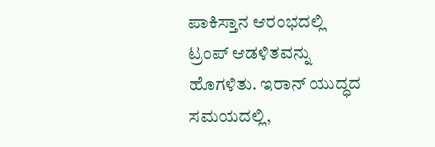ಪಾಕಿಸ್ತಾನ ಆರಂಭದಲ್ಲಿ ಟ್ರಂಪ್ ಆಡಳಿತವನ್ನು ಹೊಗಳಿತು. ಇರಾನ್ ಯುದ್ಧದ ಸಮಯದಲ್ಲಿ,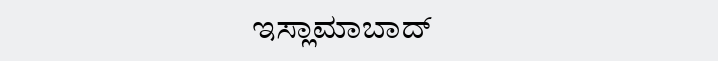ಇಸ್ಲಾಮಾಬಾದ್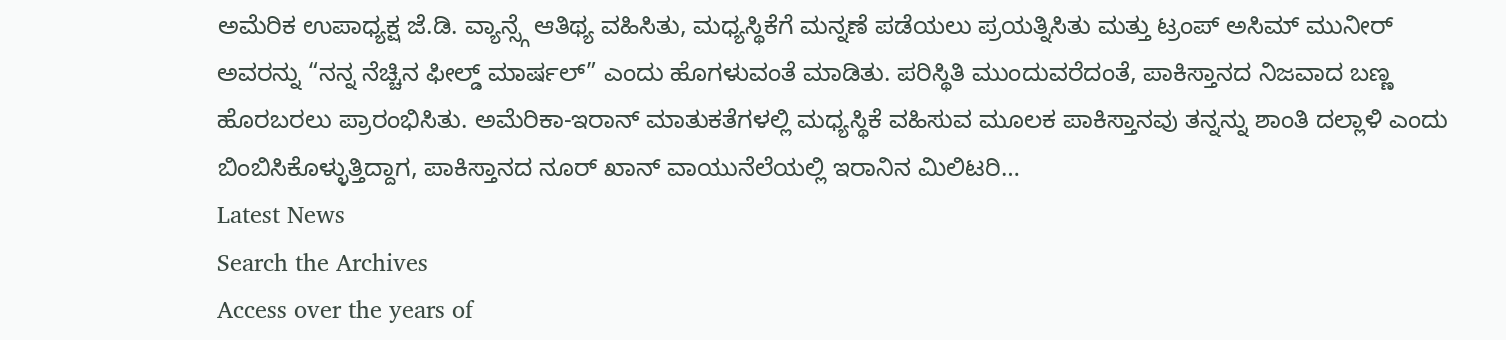ಅಮೆರಿಕ ಉಪಾಧ್ಯಕ್ಷ ಜೆ.ಡಿ. ವ್ಯಾನ್ಸ್ಗೆ ಆತಿಥ್ಯ ವಹಿಸಿತು, ಮಧ್ಯಸ್ಥಿಕೆಗೆ ಮನ್ನಣೆ ಪಡೆಯಲು ಪ್ರಯತ್ನಿಸಿತು ಮತ್ತು ಟ್ರಂಪ್ ಅಸಿಮ್ ಮುನೀರ್ ಅವರನ್ನು “ನನ್ನ ನೆಚ್ಚಿನ ಫೀಲ್ಡ್ ಮಾರ್ಷಲ್” ಎಂದು ಹೊಗಳುವಂತೆ ಮಾಡಿತು. ಪರಿಸ್ಥಿತಿ ಮುಂದುವರೆದಂತೆ, ಪಾಕಿಸ್ತಾನದ ನಿಜವಾದ ಬಣ್ಣ ಹೊರಬರಲು ಪ್ರಾರಂಭಿಸಿತು. ಅಮೆರಿಕಾ-ಇರಾನ್ ಮಾತುಕತೆಗಳಲ್ಲಿ ಮಧ್ಯಸ್ಥಿಕೆ ವಹಿಸುವ ಮೂಲಕ ಪಾಕಿಸ್ತಾನವು ತನ್ನನ್ನು ಶಾಂತಿ ದಲ್ಲಾಳಿ ಎಂದು ಬಿಂಬಿಸಿಕೊಳ್ಳುತ್ತಿದ್ದಾಗ, ಪಾಕಿಸ್ತಾನದ ನೂರ್ ಖಾನ್ ವಾಯುನೆಲೆಯಲ್ಲಿ ಇರಾನಿನ ಮಿಲಿಟರಿ…
Latest News
Search the Archives
Access over the years of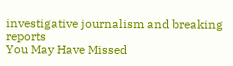investigative journalism and breaking reports
You May Have Missed